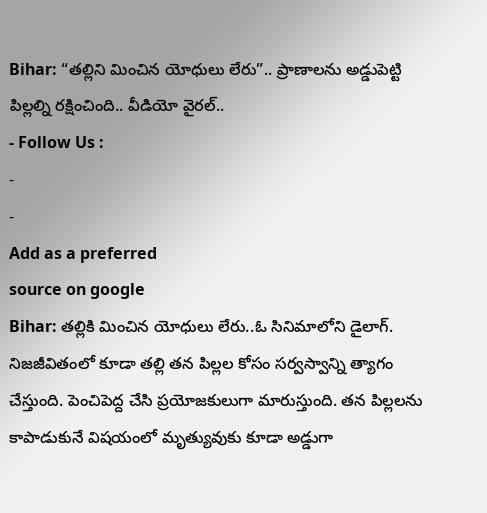Bihar: “తల్లిని మించిన యోధులు లేరు”.. ప్రాణాలను అడ్డుపెట్టి పిల్లల్ని రక్షించింది.. వీడియో వైరల్..
- Follow Us :
-
-
Add as a preferred
source on google
Bihar: తల్లికి మించిన యోధులు లేరు..ఓ సినిమాలోని డైలాగ్. నిజజీవితంలో కూడా తల్లి తన పిల్లల కోసం సర్వస్వాన్ని త్యాగం చేస్తుంది. పెంచిపెద్ద చేసి ప్రయోజకులుగా మారుస్తుంది. తన పిల్లలను కాపాడుకునే విషయంలో మృత్యువుకు కూడా అడ్డుగా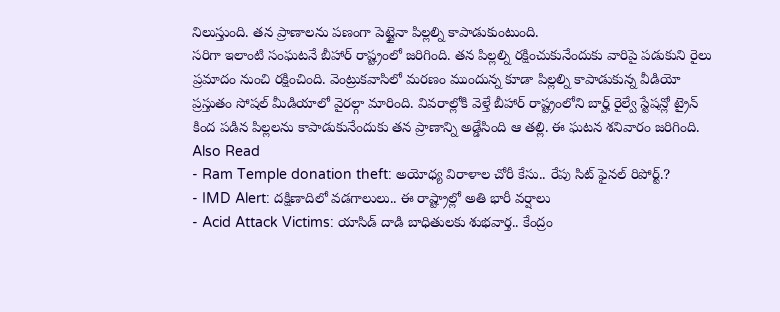నిలుస్తుంది. తన ప్రాణాలను పణంగా పెట్టైనా పిల్లల్ని కాపాడుకుంటుంది.
సరిగా ఇలాంటి సంఘటనే బీహార్ రాష్ట్రంలో జరిగింది. తన పిల్లల్ని రక్షించుకునేందుకు వారిపై పడుకుని రైలు ప్రమాదం నుంచి రక్షించింది. వెంట్రుకవాసిలో మరణం ముందున్న కూడా పిల్లల్ని కాపాడుకున్న వీడియో ప్రస్తుతం సోషల్ మీడియాలో వైరల్గా మారింది. వివరాల్లోకి వెళ్తే బీహార్ రాష్ట్రంలోని బార్హ్ రైల్వే స్టేషన్లో ట్రైన్ కింద పడిన పిల్లలను కాపాడుకునేందుకు తన ప్రాణాన్ని అడ్డేసింది ఆ తల్లి. ఈ ఘటన శనివారం జరిగింది.
Also Read
- Ram Temple donation theft: అయోధ్య విరాళాల చోరీ కేసు.. రేపు సిట్ ఫైనల్ రిపోర్ట్.?
- IMD Alert: దక్షిణాదిలో వడగాలులు.. ఈ రాష్ట్రాల్లో అతి భారీ వర్షాలు
- Acid Attack Victims: యాసిడ్ దాడి బాధితులకు శుభవార్త.. కేంద్రం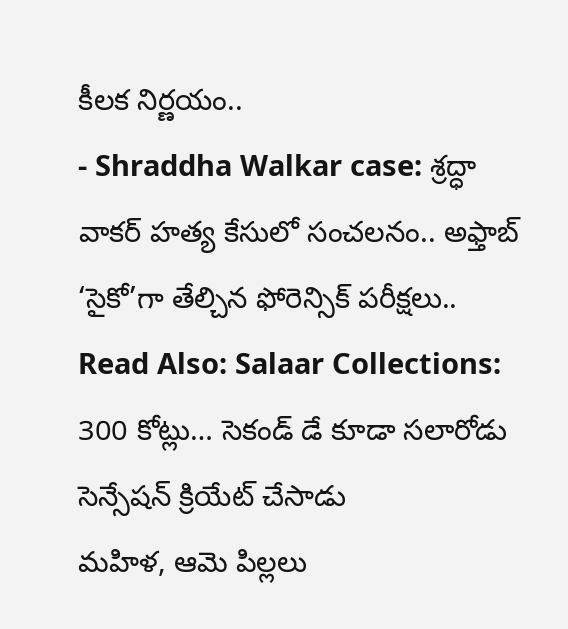కీలక నిర్ణయం..
- Shraddha Walkar case: శ్రద్ధా వాకర్ హత్య కేసులో సంచలనం.. అఫ్తాబ్ ‘సైకో’గా తేల్చిన ఫోరెన్సిక్ పరీక్షలు..
Read Also: Salaar Collections: 300 కోట్లు… సెకండ్ డే కూడా సలారోడు సెన్సేషన్ క్రియేట్ చేసాడు
మహిళ, ఆమె పిల్లలు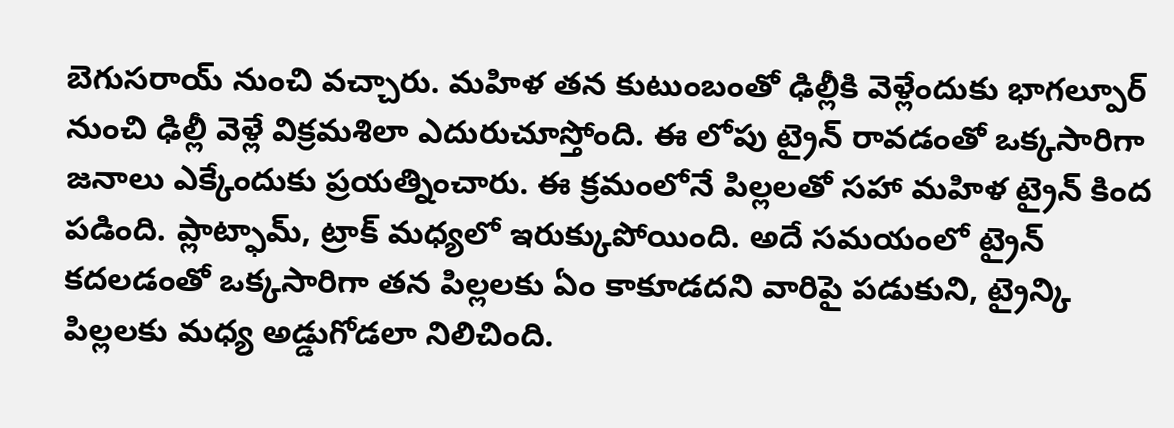బెగుసరాయ్ నుంచి వచ్చారు. మహిళ తన కుటుంబంతో ఢిల్లీకి వెళ్లేందుకు భాగల్పూర్ నుంచి ఢిల్లీ వెళ్లే విక్రమశిలా ఎదురుచూస్తోంది. ఈ లోపు ట్రైన్ రావడంతో ఒక్కసారిగా జనాలు ఎక్కేందుకు ప్రయత్నించారు. ఈ క్రమంలోనే పిల్లలతో సహా మహిళ ట్రైన్ కింద పడింది. ప్లాట్ఫామ్, ట్రాక్ మధ్యలో ఇరుక్కుపోయింది. అదే సమయంలో ట్రైన్ కదలడంతో ఒక్కసారిగా తన పిల్లలకు ఏం కాకూడదని వారిపై పడుకుని, ట్రైన్కి పిల్లలకు మధ్య అడ్డుగోడలా నిలిచింది.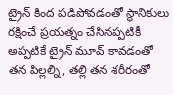ట్రైన్ కింద పడిపోవడంతో స్థానికులు రక్షించే ప్రయత్నం చేసినప్పటికీ అప్పటికే ట్రైన్ మూవ్ కావడంతో తన పిల్లల్ని, తల్లి తన శరీరంతో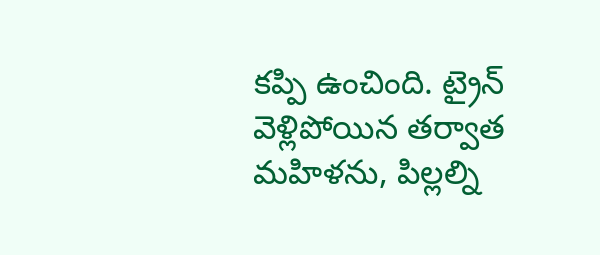కప్పి ఉంచింది. ట్రైన్ వెళ్లిపోయిన తర్వాత మహిళను, పిల్లల్ని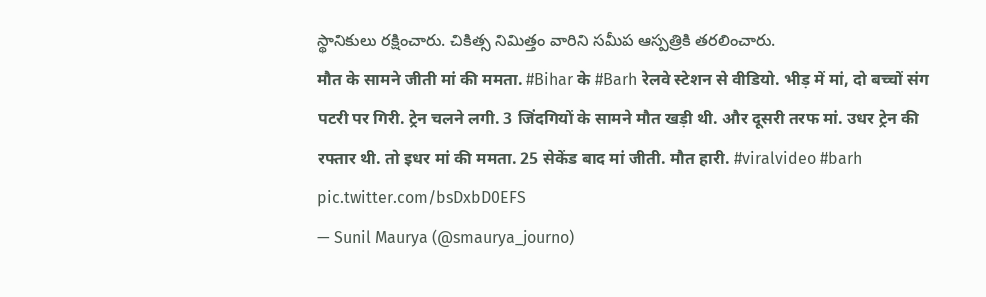స్థానికులు రక్షించారు. చికిత్స నిమిత్తం వారిని సమీప ఆస్పత్రికి తరలించారు.
मौत के सामने जीती मां की ममता. #Bihar के #Barh रेलवे स्टेशन से वीडियो. भीड़ में मां, दो बच्चों संग पटरी पर गिरी. ट्रेन चलने लगी. 3 जिंदगियों के सामने मौत खड़ी थी. और दूसरी तरफ मां. उधर ट्रेन की रफ्तार थी. तो इधर मां की ममता. 25 सेकेंड बाद मां जीती. मौत हारी. #viralvideo #barh pic.twitter.com/bsDxbD0EFS
— Sunil Maurya (@smaurya_journo)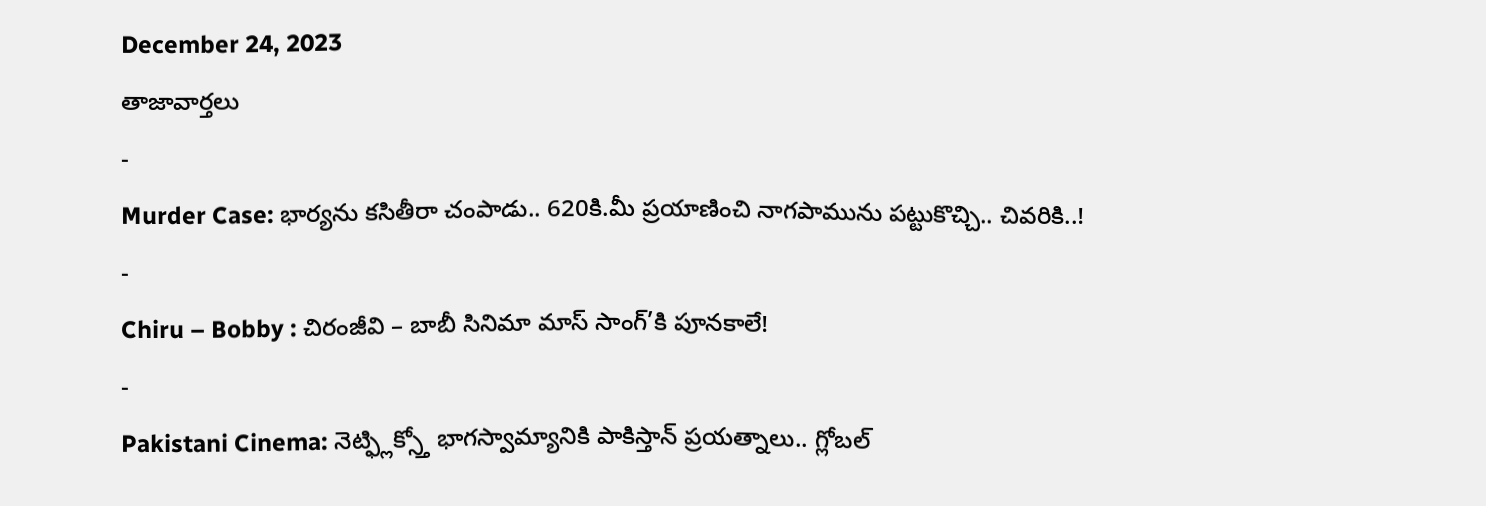December 24, 2023
తాజావార్తలు
-
Murder Case: భార్యను కసితీరా చంపాడు.. 620కి.మీ ప్రయాణించి నాగపామును పట్టుకొచ్చి.. చివరికి..!
-
Chiru – Bobby : చిరంజీవి – బాబీ సినిమా మాస్ సాంగ్’కి పూనకాలే!
-
Pakistani Cinema: నెట్ఫ్లిక్స్తో భాగస్వామ్యానికి పాకిస్తాన్ ప్రయత్నాలు.. గ్లోబల్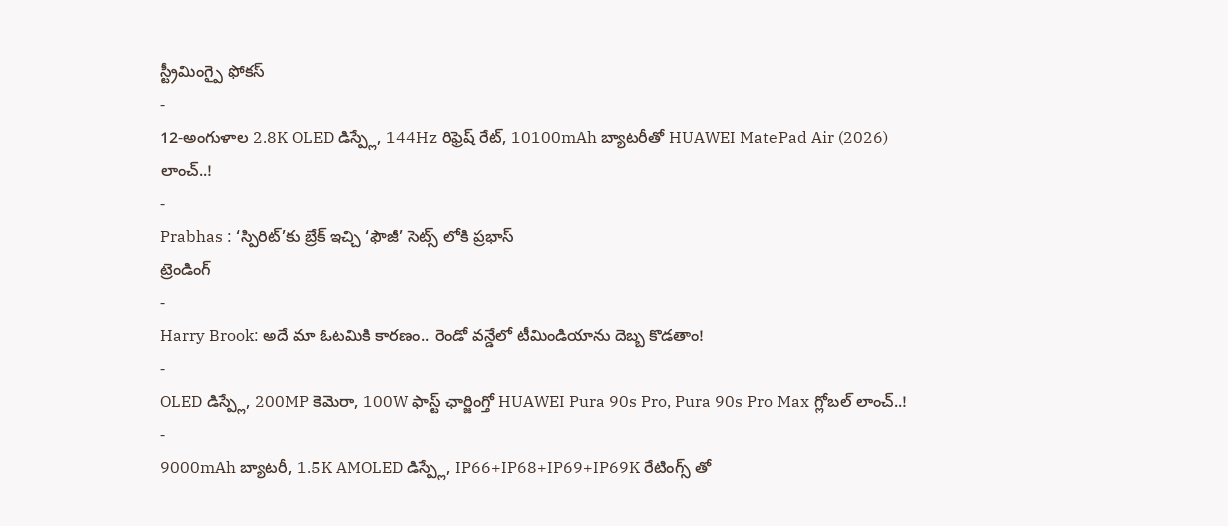స్ట్రీమింగ్పై ఫోకస్
-
12-అంగుళాల 2.8K OLED డిస్ప్లే, 144Hz రిఫ్రెష్ రేట్, 10100mAh బ్యాటరీతో HUAWEI MatePad Air (2026) లాంచ్..!
-
Prabhas : ‘స్పిరిట్’కు బ్రేక్ ఇచ్చి ‘ఫౌజీ’ సెట్స్ లోకి ప్రభాస్
ట్రెండింగ్
-
Harry Brook: అదే మా ఓటమికి కారణం.. రెండో వన్డేలో టీమిండియాను దెబ్బ కొడతాం!
-
OLED డిస్ప్లే, 200MP కెమెరా, 100W ఫాస్ట్ ఛార్జింగ్తో HUAWEI Pura 90s Pro, Pura 90s Pro Max గ్లోబల్ లాంచ్..!
-
9000mAh బ్యాటరీ, 1.5K AMOLED డిస్ప్లే, IP66+IP68+IP69+IP69K రేటింగ్స్ తో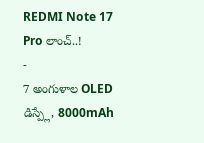REDMI Note 17 Pro లాంచ్..!
-
7 అంగుళాల OLED డిస్ప్లే, 8000mAh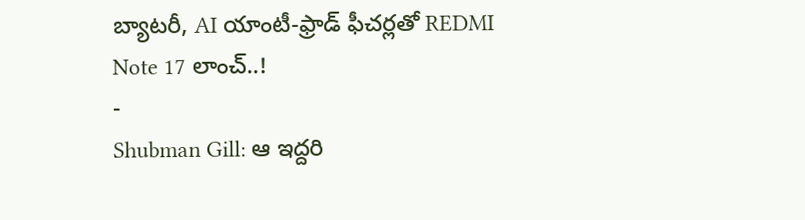బ్యాటరీ, AI యాంటీ-ఫ్రాడ్ ఫీచర్లతో REDMI Note 17 లాంచ్..!
-
Shubman Gill: ఆ ఇద్దరి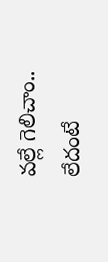వల్లే గెలిచాం.. లేదంటే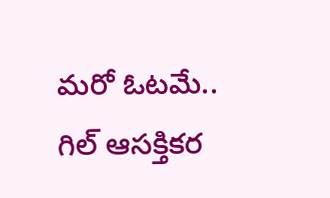మరో ఓటమే.. గిల్ ఆసక్తికర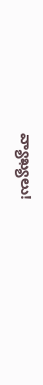వ్యాఖ్యలు!